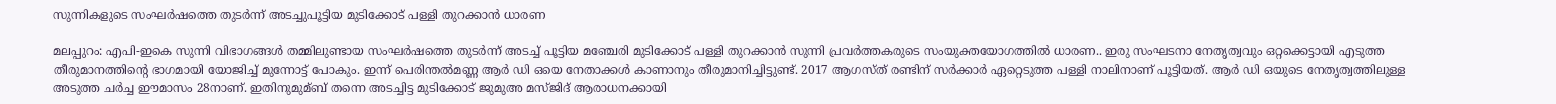സുന്നികളുടെ സംഘര്‍ഷത്തെ തുടര്‍ന്ന് അടച്ചുപൂട്ടിയ മുടിക്കോട് പള്ളി തുറക്കാന്‍ ധാരണ

മലപ്പുറം: എപി-ഇകെ സുന്നി വിഭാഗങ്ങള്‍ തമ്മിലുണ്ടായ സംഘര്‍ഷത്തെ തുടര്‍ന്ന് അടച്ച്‌ പൂട്ടിയ മഞ്ചേരി മുടിക്കോട് പള്ളി തുറക്കാന്‍ സുന്നി പ്രവര്‍ത്തകരുടെ സംയുക്തയോഗത്തില്‍ ധാരണ.. ഇരു സംഘടനാ നേതൃത്വവും ഒറ്റക്കെട്ടായി എടുത്ത തീരുമാനത്തിന്റെ ഭാഗമായി യോജിച്ച്‌ മുന്നോട്ട് പോകും. ഇന്ന് പെരിന്തല്‍മണ്ണ ആര്‍ ഡി ഒയെ നേതാക്കള്‍ കാണാനും തീരുമാനിച്ചിട്ടുണ്ട്. 2017 ആഗസ്ത് രണ്ടിന് സര്‍ക്കാര്‍ ഏറ്റെടുത്ത പള്ളി നാലിനാണ് പൂട്ടിയത്. ആര്‍ ഡി ഒയുടെ നേതൃത്വത്തിലുള്ള അടുത്ത ചര്‍ച്ച ഈമാസം 28നാണ്. ഇതിനുമുമ്ബ് തന്നെ അടച്ചിട്ട മുടിക്കോട് ജുമുഅ മസ്ജിദ് ആരാധനക്കായി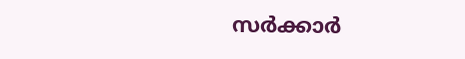സര്‍ക്കാര്‍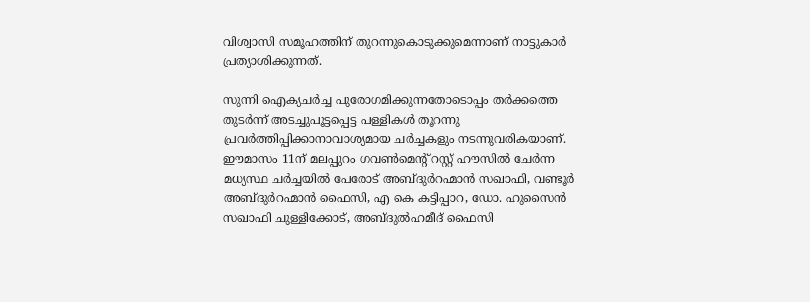വിശ്വാസി സമൂഹത്തിന് തുറന്നുകൊടുക്കുമെന്നാണ് നാട്ടുകാര്‍ പ്രത്യാശിക്കുന്നത്.

സുന്നി ഐക്യചര്‍ച്ച പുരോഗമിക്കുന്നതോടൊപ്പം തര്‍ക്കത്തെ തുടര്‍ന്ന് അടച്ചുപൂട്ടപ്പെട്ട പള്ളികള്‍ തൂറന്നു പ്രവര്‍ത്തിപ്പിക്കാനാവാശ്യമായ ചര്‍ച്ചകളും നടന്നുവരികയാണ്. ഈമാസം 11ന് മലപ്പുറം ഗവണ്‍മെന്റ് റസ്റ്റ് ഹൗസില്‍ ചേര്‍ന്ന മധ്യസ്ഥ ചര്‍ച്ചയില്‍ പേരോട് അബ്ദുര്‍റഹ്മാന്‍ സഖാഫി, വണ്ടൂര്‍ അബ്ദുര്‍റഹ്മാന്‍ ഫൈസി, എ കെ കട്ടിപ്പാറ, ഡോ. ഹുസൈന്‍ സഖാഫി ചുള്ളിക്കോട്, അബ്ദുല്‍ഹമീദ് ഫൈസി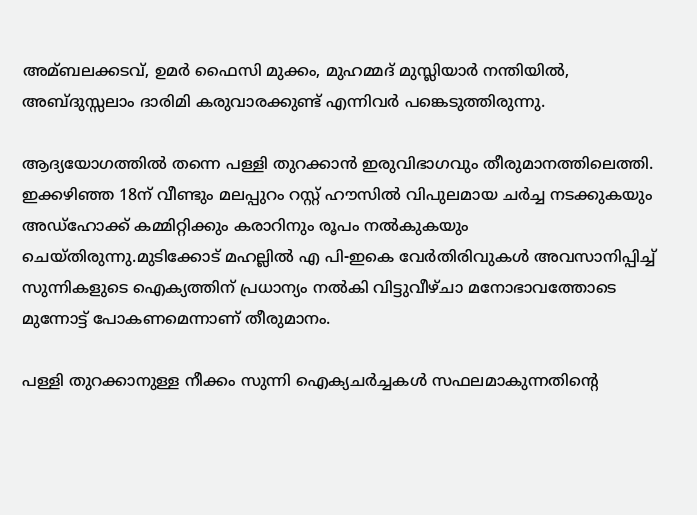അമ്ബലക്കടവ്, ഉമര്‍ ഫൈസി മുക്കം, മുഹമ്മദ് മുസ്ലിയാര്‍ നന്തിയില്‍, അബ്ദുസ്സലാം ദാരിമി കരുവാരക്കുണ്ട് എന്നിവര്‍ പങ്കെടുത്തിരുന്നു.

ആദ്യയോഗത്തില്‍ തന്നെ പള്ളി തുറക്കാന്‍ ഇരുവിഭാഗവും തീരുമാനത്തിലെത്തി. ഇക്കഴിഞ്ഞ 18ന് വീണ്ടും മലപ്പുറം റസ്റ്റ് ഹൗസില്‍ വിപുലമായ ചര്‍ച്ച നടക്കുകയും അഡ്ഹോക്ക് കമ്മിറ്റിക്കും കരാറിനും രൂപം നല്‍കുകയും ചെയ്തിരുന്നു.മുടിക്കോട് മഹല്ലില്‍ എ പി-ഇകെ വേര്‍തിരിവുകള്‍ അവസാനിപ്പിച്ച്‌ സുന്നികളുടെ ഐക്യത്തിന് പ്രധാന്യം നല്‍കി വിട്ടുവീഴ്ചാ മനോഭാവത്തോടെ മുന്നോട്ട് പോകണമെന്നാണ് തീരുമാനം.

പള്ളി തുറക്കാനുള്ള നീക്കം സുന്നി ഐക്യചര്‍ച്ചകള്‍ സഫലമാകുന്നതിന്റെ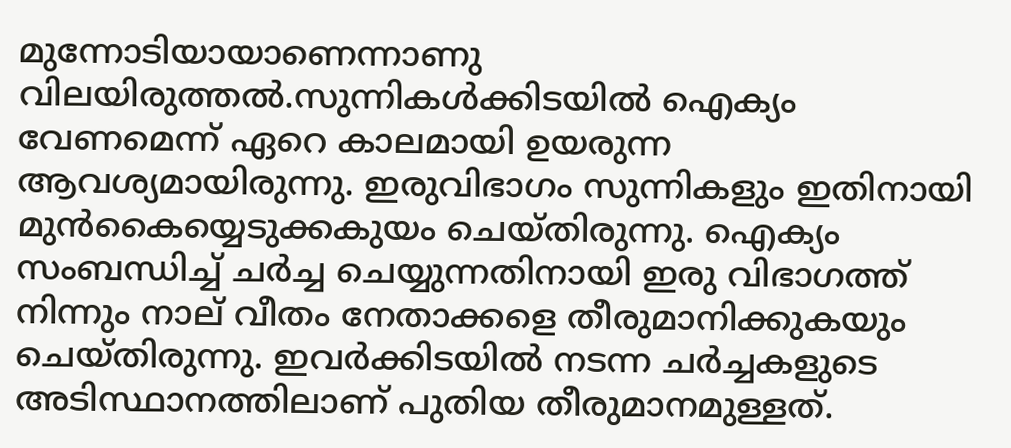മുന്നോടിയായാണെന്നാണു വിലയിരുത്തല്‍.സുന്നികള്‍ക്കിടയില്‍ ഐക്യം വേണമെന്ന് ഏറെ കാലമായി ഉയരുന്ന ആവശ്യമായിരുന്നു. ഇരുവിഭാഗം സുന്നികളും ഇതിനായി മുന്‍കൈയ്യെടുക്കകുയം ചെയ്തിരുന്നു. ഐക്യം സംബന്ധിച്ച്‌ ചര്‍ച്ച ചെയ്യുന്നതിനായി ഇരു വിഭാഗത്ത് നിന്നും നാല് വീതം നേതാക്കളെ തീരുമാനിക്കുകയും ചെയ്തിരുന്നു. ഇവര്‍ക്കിടയില്‍ നടന്ന ചര്‍ച്ചകളുടെ അടിസ്ഥാനത്തിലാണ് പുതിയ തീരുമാനമുള്ളത്.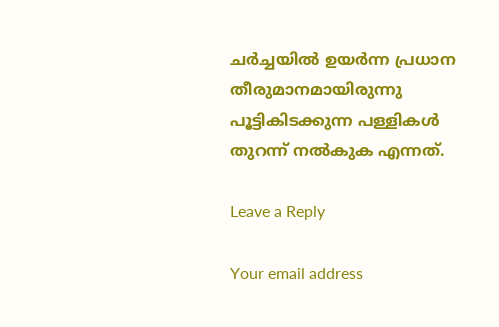ചര്‍ച്ചയില്‍ ഉയര്‍ന്ന പ്രധാന തീരുമാനമായിരുന്നു പൂട്ടികിടക്കുന്ന പള്ളികള്‍ തുറന്ന് നല്‍കുക എന്നത്.

Leave a Reply

Your email address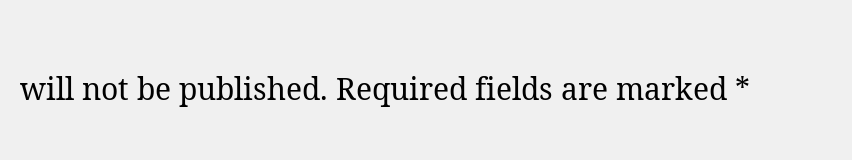will not be published. Required fields are marked *